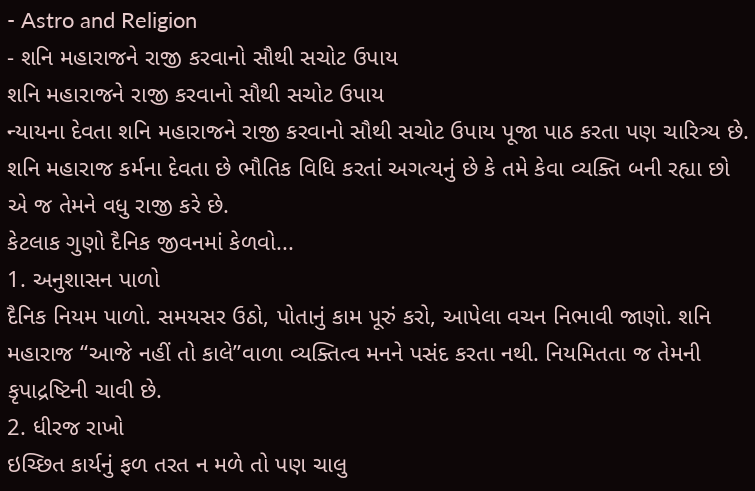- Astro and Religion
- શનિ મહારાજને રાજી કરવાનો સૌથી સચોટ ઉપાય
શનિ મહારાજને રાજી કરવાનો સૌથી સચોટ ઉપાય
ન્યાયના દેવતા શનિ મહારાજને રાજી કરવાનો સૌથી સચોટ ઉપાય પૂજા પાઠ કરતા પણ ચારિત્ર્ય છે. શનિ મહારાજ કર્મના દેવતા છે ભૌતિક વિધિ કરતાં અગત્યનું છે કે તમે કેવા વ્યક્તિ બની રહ્યા છો એ જ તેમને વધુ રાજી કરે છે.
કેટલાક ગુણો દૈનિક જીવનમાં કેળવો...
1. અનુશાસન પાળો
દૈનિક નિયમ પાળો. સમયસર ઉઠો, પોતાનું કામ પૂરું કરો, આપેલા વચન નિભાવી જાણો. શનિ મહારાજ “આજે નહીં તો કાલે”વાળા વ્યક્તિત્વ મનને પસંદ કરતા નથી. નિયમિતતા જ તેમની કૃપાદ્રષ્ટિની ચાવી છે.
2. ધીરજ રાખો
ઇચ્છિત કાર્યનું ફળ તરત ન મળે તો પણ ચાલુ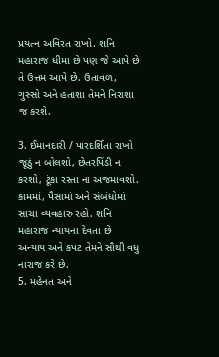પ્રયત્ન અવિરત રાખો. શનિ મહારાજ ધીમા છે પણ જે આપે છે તે ઉત્તમ આપે છે. ઉતાવળ, ગુસ્સો અને હતાશા તેમને નિરાશા જ કરશે.

3. ઈમાનદારી / પારદર્શિતા રાખો
જૂઠું ન બોલશો, છેતરપિંડી ન કરશો, ટૂંકા રસ્તા ના અજમાવશો. કામમાં, પૈસામાં અને સંબંધોમાં સાચા વ્યવહારુ રહો. શનિ મહારાજ ન્યાયના દેવતા છે અન્યાય અને કપટ તેમને સૌથી વધુ નારાજ કરે છે.
5. મહેનત અને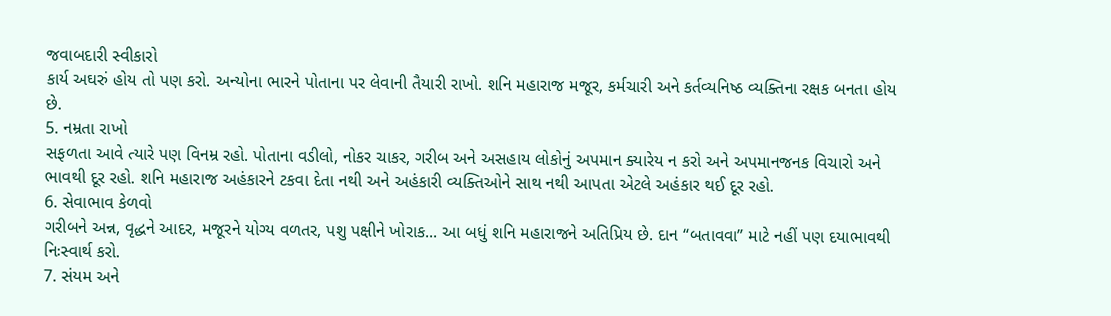જવાબદારી સ્વીકારો
કાર્ય અઘરું હોય તો પણ કરો. અન્યોના ભારને પોતાના પર લેવાની તૈયારી રાખો. શનિ મહારાજ મજૂર, કર્મચારી અને કર્તવ્યનિષ્ઠ વ્યક્તિના રક્ષક બનતા હોય છે.
5. નમ્રતા રાખો
સફળતા આવે ત્યારે પણ વિનમ્ર રહો. પોતાના વડીલો, નોકર ચાકર, ગરીબ અને અસહાય લોકોનું અપમાન ક્યારેય ન કરો અને અપમાનજનક વિચારો અને ભાવથી દૂર રહો. શનિ મહારાજ અહંકારને ટકવા દેતા નથી અને અહંકારી વ્યક્તિઓને સાથ નથી આપતા એટલે અહંકાર થઈ દૂર રહો.
6. સેવાભાવ કેળવો
ગરીબને અન્ન, વૃદ્ધને આદર, મજૂરને યોગ્ય વળતર, પશુ પક્ષીને ખોરાક... આ બધું શનિ મહારાજને અતિપ્રિય છે. દાન “બતાવવા” માટે નહીં પણ દયાભાવથી નિઃસ્વાર્થ કરો.
7. સંયમ અને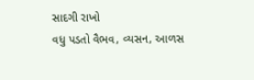સાદગી રાખો
વધુ પડતો વૈભવ, વ્યસન, આળસ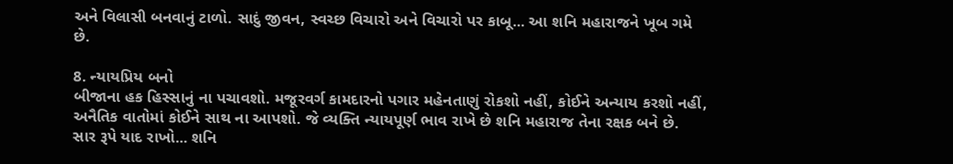અને વિલાસી બનવાનું ટાળો. સાદું જીવન, સ્વચ્છ વિચારો અને વિચારો પર કાબૂ... આ શનિ મહારાજને ખૂબ ગમે છે.

8. ન્યાયપ્રિય બનો
બીજાના હક હિસ્સાનું ના પચાવશો. મજૂરવર્ગ કામદારનો પગાર મહેનતાણું રોકશો નહીં, કોઈને અન્યાય કરશો નહીં, અનૈતિક વાતોમાં કોઈને સાથ ના આપશો. જે વ્યક્તિ ન્યાયપૂર્ણ ભાવ રાખે છે શનિ મહારાજ તેના રક્ષક બને છે.
સાર રૂપે યાદ રાખો... શનિ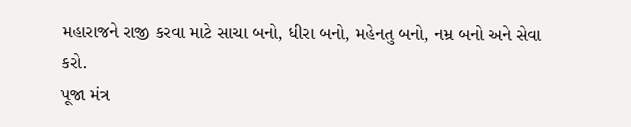મહારાજને રાજી કરવા માટે સાચા બનો, ધીરા બનો, મહેનતુ બનો, નમ્ર બનો અને સેવા કરો.
પૂજા મંત્ર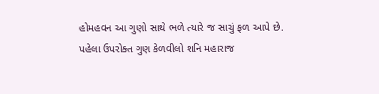હોમહવન આ ગુણો સાથે ભળે ત્યારે જ સાચું ફળ આપે છે. પહેલા ઉપરોક્ત ગુણ કેળવીલો શનિ મહારાજ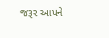જરૂર આપને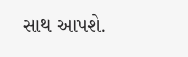સાથ આપશે.